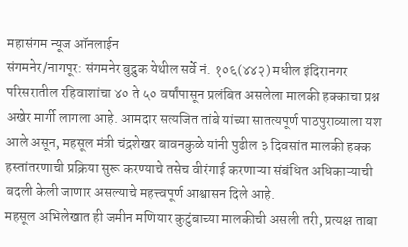महासंगम न्यूज ऑनलाईन
संगमनेर/नागपूर: संगमनेर बुद्रुक येथील सर्वे नं. १०६(४४२) मधील इंदिरानगर परिसरातील रहिवाशांचा ४० ते ५० वर्षांपासून प्रलंबित असलेला मालकी हक्काचा प्रश्न अखेर मार्गी लागला आहे. आमदार सत्यजित तांबे यांच्या सातत्यपूर्ण पाठपुराव्याला यश आले असून, महसूल मंत्री चंद्रशेखर बावनकुळे यांनी पुढील ३ दिवसांत मालकी हक्क हस्तांतरणाची प्रक्रिया सुरू करण्याचे तसेच वीरंगाई करणाऱ्या संबंधित अधिकाऱ्याची बदली केली जाणार असल्याचे महत्त्वपूर्ण आश्वासन दिले आहे.
महसूल अभिलेखात ही जमीन मणियार कुटुंबाच्या मालकीची असली तरी, प्रत्यक्ष ताबा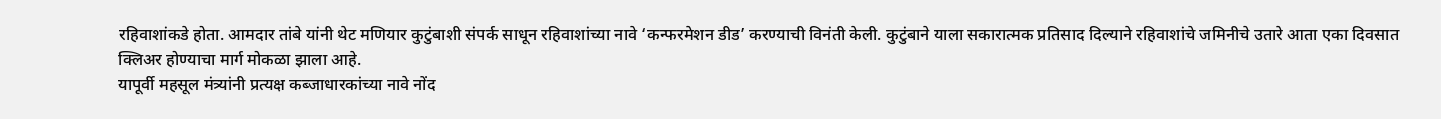रहिवाशांकडे होता. आमदार तांबे यांनी थेट मणियार कुटुंबाशी संपर्क साधून रहिवाशांच्या नावे ‘कन्फरमेशन डीड’ करण्याची विनंती केली. कुटुंबाने याला सकारात्मक प्रतिसाद दिल्याने रहिवाशांचे जमिनीचे उतारे आता एका दिवसात क्लिअर होण्याचा मार्ग मोकळा झाला आहे.
यापूर्वी महसूल मंत्र्यांनी प्रत्यक्ष कब्जाधारकांच्या नावे नोंद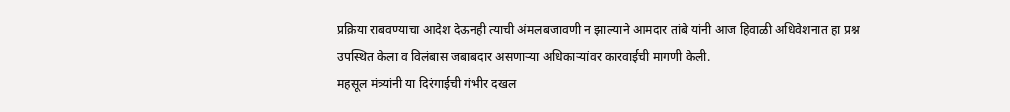प्रक्रिया राबवण्याचा आदेश देऊनही त्याची अंमलबजावणी न झाल्याने आमदार तांबे यांनी आज हिवाळी अधिवेशनात हा प्रश्न उपस्थित केला व विलंबास जबाबदार असणाऱ्या अधिकाऱ्यांवर कारवाईची मागणी केली.
महसूल मंत्र्यांनी या दिरंगाईची गंभीर दखल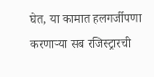घेत, या कामात हलगर्जीपणा करणाऱ्या सब रजिस्ट्रारची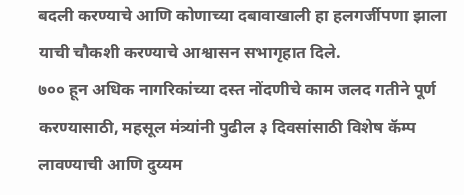बदली करण्याचे आणि कोणाच्या दबावाखाली हा हलगर्जीपणा झाला याची चौकशी करण्याचे आश्वासन सभागृहात दिले.
७०० हून अधिक नागरिकांच्या दस्त नोंदणीचे काम जलद गतीने पूर्ण करण्यासाठी, महसूल मंत्र्यांनी पुढील ३ दिवसांसाठी विशेष कॅम्प लावण्याची आणि दुय्यम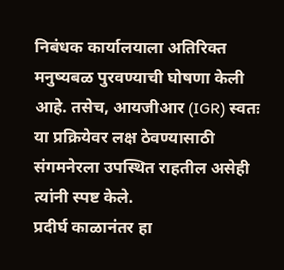निबंधक कार्यालयाला अतिरिक्त मनुष्यबळ पुरवण्याची घोषणा केली आहे. तसेच, आयजीआर (IGR) स्वतः या प्रक्रियेवर लक्ष ठेवण्यासाठी संगमनेरला उपस्थित राहतील असेही त्यांनी स्पष्ट केले.
प्रदीर्घ काळानंतर हा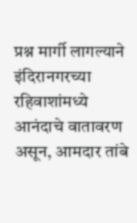प्रश्न मार्गी लागल्याने इंदिरानगरच्या रहिवाशांमध्ये आनंदाचे वातावरण असून, आमदार तांबे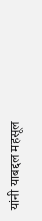यांनी याबद्दल महसूल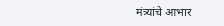मंत्र्यांचे आभार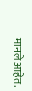मानले आहेत.